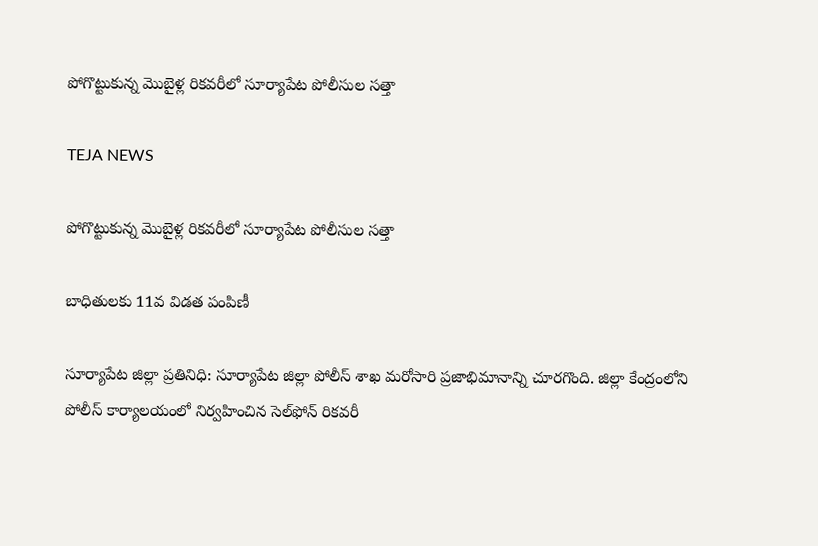పోగొట్టుకున్న మొబైళ్ల రికవరీలో సూర్యాపేట పోలీసుల సత్తా

TEJA NEWS

పోగొట్టుకున్న మొబైళ్ల రికవరీలో సూర్యాపేట పోలీసుల సత్తా

బాధితులకు 11వ విడత పంపిణీ

సూర్యాపేట జిల్లా ప్రతినిధి: సూర్యాపేట జిల్లా పోలీస్ శాఖ మరోసారి ప్రజాభిమానాన్ని చూరగొంది. జిల్లా కేంద్రంలోని పోలీస్ కార్యాలయంలో నిర్వహించిన సెల్‌ఫోన్ రికవరీ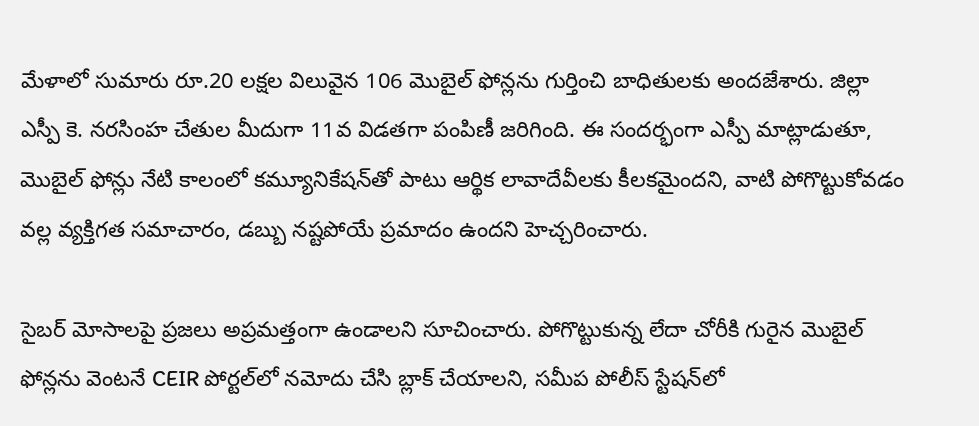మేళాలో సుమారు రూ.20 లక్షల విలువైన 106 మొబైల్ ఫోన్లను గుర్తించి బాధితులకు అందజేశారు. జిల్లా ఎస్పీ కె. నరసింహ చేతుల మీదుగా 11వ విడతగా పంపిణీ జరిగింది. ఈ సందర్భంగా ఎస్పీ మాట్లాడుతూ, మొబైల్ ఫోన్లు నేటి కాలంలో కమ్యూనికేషన్‌తో పాటు ఆర్థిక లావాదేవీలకు కీలకమైందని, వాటి పోగొట్టుకోవడం వల్ల వ్యక్తిగత సమాచారం, డబ్బు నష్టపోయే ప్రమాదం ఉందని హెచ్చరించారు.

సైబర్ మోసాలపై ప్రజలు అప్రమత్తంగా ఉండాలని సూచించారు. పోగొట్టుకున్న లేదా చోరీకి గురైన మొబైల్ ఫోన్లను వెంటనే CEIR పోర్టల్‌లో నమోదు చేసి బ్లాక్ చేయాలని, సమీప పోలీస్ స్టేషన్‌లో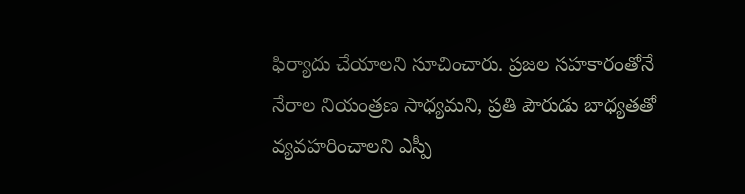ఫిర్యాదు చేయాలని సూచించారు. ప్రజల సహకారంతోనే నేరాల నియంత్రణ సాధ్యమని, ప్రతి పౌరుడు బాధ్యతతో వ్యవహరించాలని ఎస్పీ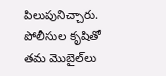పిలుపునిచ్చారు. పోలీసుల కృషితో తమ మొబైల్‌లు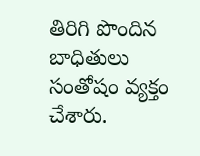తిరిగి పొందిన బాధితులు సంతోషం వ్యక్తం చేశారు.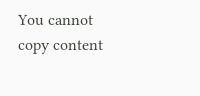You cannot copy content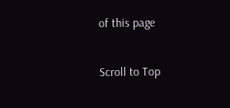of this page

Scroll to Top